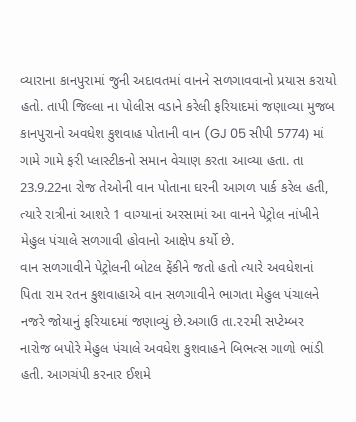વ્યારાના કાનપુરામાં જુની અદાવતમાં વાનને સળગાવવાનો પ્રયાસ કરાયો હતો. તાપી જિલ્લા ના પોલીસ વડાને કરેલી ફરિયાદમાં જણાવ્યા મુજબ કાનપુરાનો અવધેશ કુશવાહ પોતાની વાન (GJ 05 સીપી 5774) માં ગામે ગામે ફરી પ્લાસ્ટીકનો સમાન વેચાણ કરતા આવ્યા હતા. તા 23.9.22ના રોજ તેઓની વાન પોતાના ઘરની આગળ પાર્ક કરેલ હતી, ત્યારે રાત્રીનાં આશરે 1 વાગ્યાનાં અરસામાં આ વાનને પેટ્રોલ નાંખીને મેહુલ પંચાલે સળગાવી હોવાનો આક્ષેપ કર્યો છે.
વાન સળગાવીને પેટ્રોલની બોટલ ફેંકીને જતો હતો ત્યારે અવધેશનાં પિતા રામ રતન કુશવાહાએ વાન સળગાવીને ભાગતા મેહુલ પંચાલને નજરે જોયાનું ફરિયાદમાં જણાવ્યું છે.અગાઉ તા.૨૨મી સપ્ટેમ્બર નારોજ બપોરે મેહુલ પંચાલે અવધેશ કુશવાહને બિભત્સ ગાળો ભાંડી હતી. આગચંપી કરનાર ઈશમે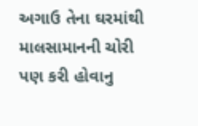અગાઉ તેના ઘરમાંથી માલસામાનની ચોરી પણ કરી હોવાનુ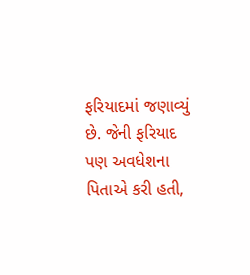ફરિયાદમાં જણાવ્યું છે. જેની ફરિયાદ પણ અવધેશના પિતાએ કરી હતી,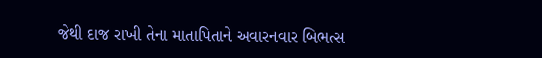જેથી દાજ રાખી તેના માતાપિતાને અવારનવાર બિભત્સ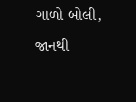ગાળો બોલી, જાનથી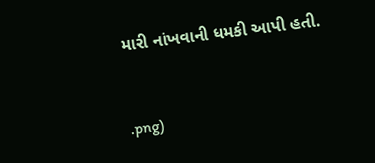મારી નાંખવાની ધમકી આપી હતી.



.png)